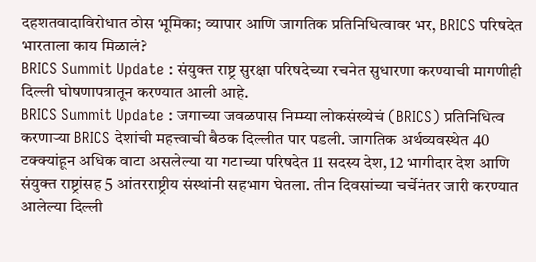दहशतवादाविरोधात ठोस भूमिका; व्यापार आणि जागतिक प्रतिनिधित्वावर भर, BRICS परिषदेत भारताला काय मिळालं?
BRICS Summit Update : संयुक्त राष्ट्र सुरक्षा परिषदेच्या रचनेत सुधारणा करण्याची मागणीही दिल्ली घोषणापत्रातून करण्यात आली आहे.
BRICS Summit Update : जगाच्या जवळपास निम्म्या लोकसंख्येचं (BRICS) प्रतिनिधित्व करणाऱ्या BRICS देशांची महत्त्वाची बैठक दिल्लीत पार पडली. जागतिक अर्थव्यवस्थेत 40 टक्क्यांहून अधिक वाटा असलेल्या या गटाच्या परिषदेत 11 सदस्य देश, 12 भागीदार देश आणि संयुक्त राष्ट्रांसह 5 आंतरराष्ट्रीय संस्थांनी सहभाग घेतला. तीन दिवसांच्या चर्चेनंतर जारी करण्यात आलेल्या दिल्ली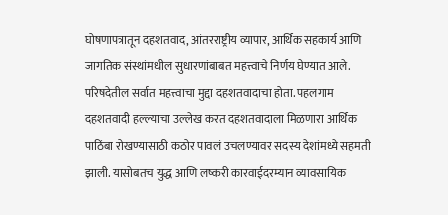घोषणापत्रातून दहशतवाद, आंतरराष्ट्रीय व्यापार, आर्थिक सहकार्य आणि जागतिक संस्थांमधील सुधारणांबाबत महत्त्वाचे निर्णय घेण्यात आले.
परिषदेतील सर्वात महत्त्वाचा मुद्दा दहशतवादाचा होता. पहलगाम दहशतवादी हल्ल्याचा उल्लेख करत दहशतवादाला मिळणारा आर्थिक पाठिंबा रोखण्यासाठी कठोर पावलं उचलण्यावर सदस्य देशांमध्ये सहमती झाली. यासोबतच युद्ध आणि लष्करी कारवाईदरम्यान व्यावसायिक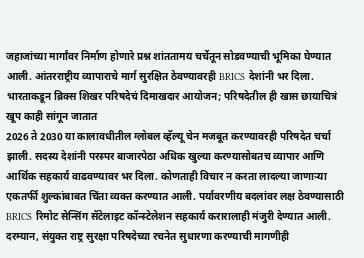जहाजांच्या मार्गांवर निर्माण होणारे प्रश्न शांततामय चर्चेतून सोडवण्याची भूमिका घेण्यात आली. आंतरराष्ट्रीय व्यापाराचे मार्ग सुरक्षित ठेवण्यावरही BRICS देशांनी भर दिला.
भारताकडून ब्रिक्स शिखर परिषदेचं दिमाखदार आयोजन; परिषदेतील ही खास छायाचित्रं खूप काही सांगून जातात
2026 ते 2030 या कालावधीतील ग्लोबल व्हॅल्यू चेन मजबूत करण्यावरही परिषदेत चर्चा झाली. सदस्य देशांनी परस्पर बाजारपेठा अधिक खुल्या करण्यासोबतच व्यापार आणि आर्थिक सहकार्य वाढवण्यावर भर दिला. कोणताही विचार न करता लादल्या जाणाऱ्या एकतर्फी शुल्कांबाबत चिंता व्यक्त करण्यात आली. पर्यावरणीय बदलांवर लक्ष ठेवण्यासाठी BRICS रिमोट सेन्सिंग सॅटेलाइट कॉन्स्टेलेशन सहकार्य करारालाही मंजुरी देण्यात आली.
दरम्यान, संयुक्त राष्ट्र सुरक्षा परिषदेच्या रचनेत सुधारणा करण्याची मागणीही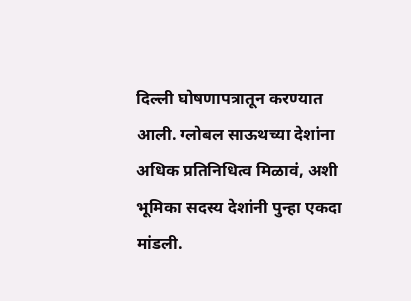दिल्ली घोषणापत्रातून करण्यात आली. ग्लोबल साऊथच्या देशांना अधिक प्रतिनिधित्व मिळावं, अशी भूमिका सदस्य देशांनी पुन्हा एकदा मांडली.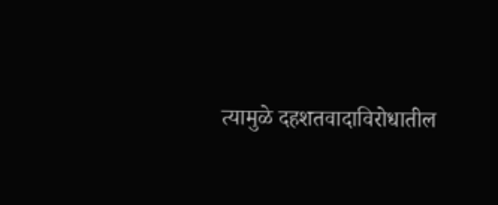त्यामुळे दहशतवादाविरोधातील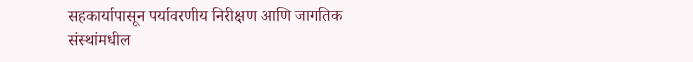सहकार्यापासून पर्यावरणीय निरीक्षण आणि जागतिक संस्थांमधील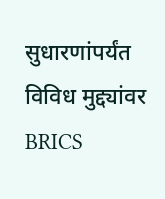सुधारणांपर्यंत विविध मुद्द्यांवर BRICS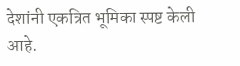देशांनी एकत्रित भूमिका स्पष्ट केली आहे.